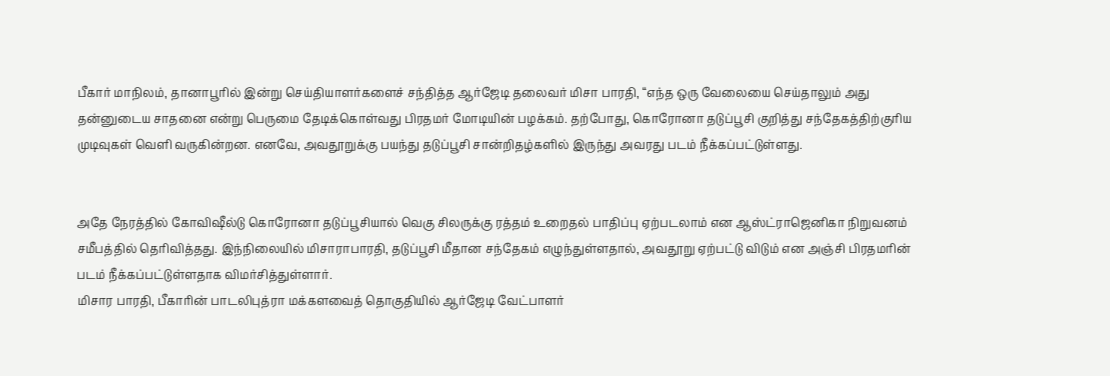பீகார் மாநிலம், தானாபூரில் இன்று செய்தியாளர்களைச் சந்தித்த ஆர்ஜேடி தலைவர் மிசா பாரதி, “எந்த ஒரு வேலையை செய்தாலும் அது தன்னுடைய சாதனை என்று பெருமை தேடிக்கொள்வது பிரதமர் மோடியின் பழக்கம். தற்போது, கொரோனா தடுப்பூசி குறித்து சந்தேகத்திற்குரிய முடிவுகள் வெளி வருகின்றன. எனவே, அவதூறுக்கு பயந்து தடுப்பூசி சான்றிதழ்களில் இருந்து அவரது படம் நீக்கப்பட்டுள்ளது.


அதே நேரத்தில் கோவிஷீல்டு கொரோனா தடுப்பூசியால் வெகு சிலருக்கு ரத்தம் உறைதல் பாதிப்பு ஏற்படலாம் என ஆஸ்ட்ராஜெனிகா நிறுவனம் சமீபத்தில் தெரிவித்தது. இந்நிலையில் மிசாராபாரதி, தடுப்பூசி மீதான சந்தேகம் எழுந்துள்ளதால், அவதூறு ஏற்பட்டு விடும் என அஞ்சி பிரதமரின் படம் நீக்கப்பட்டுள்ளதாக விமர்சித்துள்ளார்.
மிசார பாரதி, பீகாரின் பாடலிபுத்ரா மக்களவைத் தொகுதியில் ஆர்ஜேடி வேட்பாளர்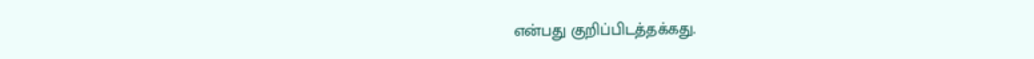என்பது குறிப்பிடத்தக்கது.